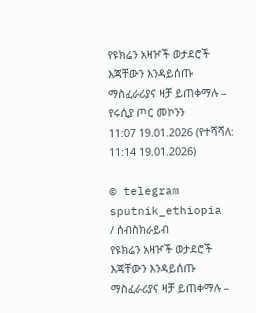የዩክሬን አዛዦች ወታደሮች እጃቸውን እንዳይሰጡ ማስፈራሪያና ዛቻ ይጠቀማሉ – የሩሲያ ጦር መኮንን
11:07 19.01.2026 (የተሻሻለ: 11:14 19.01.2026)

© telegram sputnik_ethiopia
/ ሰብስክራይብ
የዩክሬን አዛዦች ወታደሮች እጃቸውን እንዳይሰጡ ማስፈራሪያና ዛቻ ይጠቀማሉ –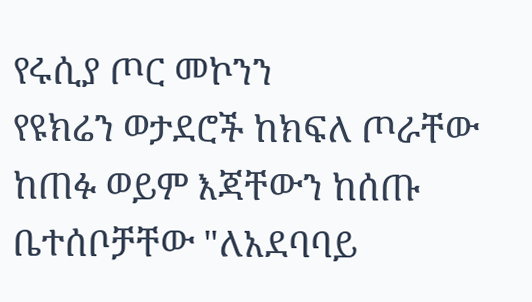የሩሲያ ጦር መኮንን
የዩክሬን ወታደሮች ከክፍለ ጦራቸው ከጠፉ ወይም እጃቸውን ከሰጡ ቤተሰቦቻቸው "ለአደባባይ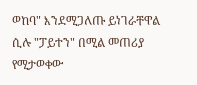ወከባ" እንደሚጋለጡ ይነገራቸዋል ሲሉ "ፓይተን" በሚል መጠሪያ የሚታወቀው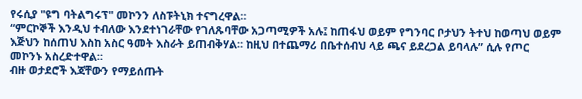የሩሲያ "ዩግ ባትልግሩፕ" መኮንን ለስፑትኒክ ተናግረዋል።
“ምርኮኞች እንዲህ ተብለው እንደተነገራቸው የገለጹባቸው አጋጣሚዎች አሉ፤ ከጠፋህ ወይም የግንባር ቦታህን ትተህ ከወጣህ ወይም እጅህን ከሰጠህ እስከ አስር ዓመት እስራት ይጠብቅሃል። ከዚህ በተጨማሪ በቤተሰብህ ላይ ጫና ይደረጋል ይባላሉ” ሲሉ የጦር መኮንኑ አስረድተዋል።
ብዙ ወታደሮች እጃቸውን የማይሰጡት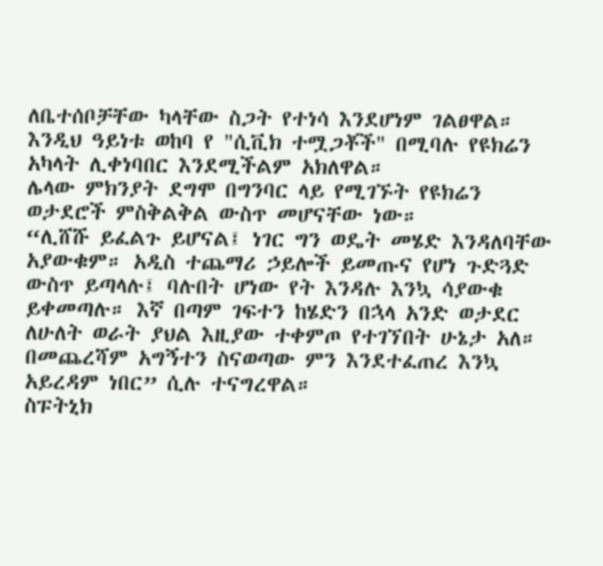ለቤተሰቦቻቸው ካላቸው ስጋት የተነሳ እንደሆነም ገልፀዋል።
እንዲህ ዓይነቱ ወከባ የ "ሲቪክ ተሟጋቾች" በሚባሉ የዩክሬን አካላት ሊቀነባበር እንደሚችልም አክለዋል።
ሌላው ምክንያት ደግሞ በግንባር ላይ የሚገኙት የዩክሬን ወታደሮች ምስቅልቅል ውስጥ መሆናቸው ነው።
“ሊሸሹ ይፈልጉ ይሆናል፤ ነገር ግን ወዴት መሄድ እንዳለባቸው አያውቁም። አዲስ ተጨማሪ ኃይሎች ይመጡና የሆነ ጉድጓድ ውስጥ ይጣላሉ፤ ባሉበት ሆነው የት እንዳሉ እንኳ ሳያውቁ ይቀመጣሉ። እኛ በጣም ገፍተን ከሄድን በኋላ አንድ ወታደር ለሁለት ወራት ያህል እዚያው ተቀምጦ የተገኘበት ሁኔታ አለ። በመጨረሻም አግኝተን ስናወጣው ምን እንደተፈጠረ እንኳ አይረዳም ነበር” ሲሉ ተናግረዋል።
ስፑትኒክ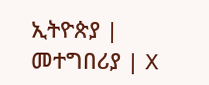ኢትዮጵያ | መተግበሪያ | X